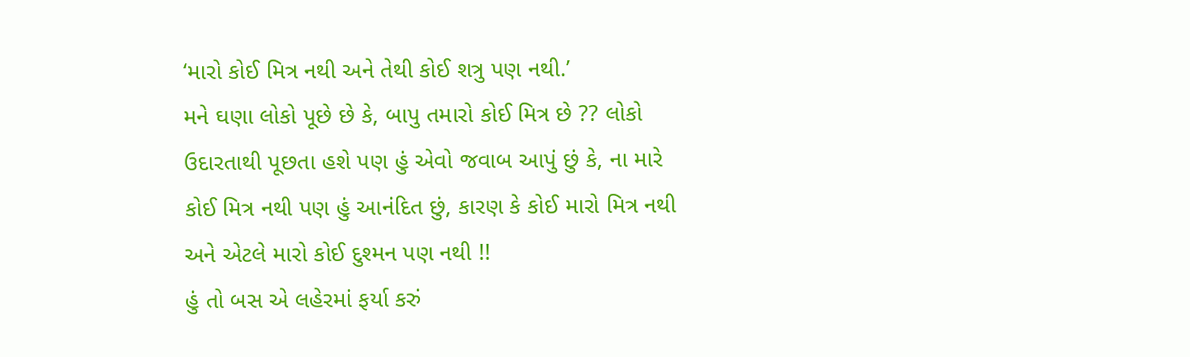‘મારો કોઈ મિત્ર નથી અને તેથી કોઈ શત્રુ પણ નથી.’
મને ઘણા લોકો પૂછે છે કે, બાપુ તમારો કોઈ મિત્ર છે ?? લોકો ઉદારતાથી પૂછતા હશે પણ હું એવો જવાબ આપું છું કે, ના મારે કોઈ મિત્ર નથી પણ હું આનંદિત છું, કારણ કે કોઈ મારો મિત્ર નથી અને એટલે મારો કોઈ દુશ્મન પણ નથી !!
હું તો બસ એ લહેરમાં ફર્યા કરું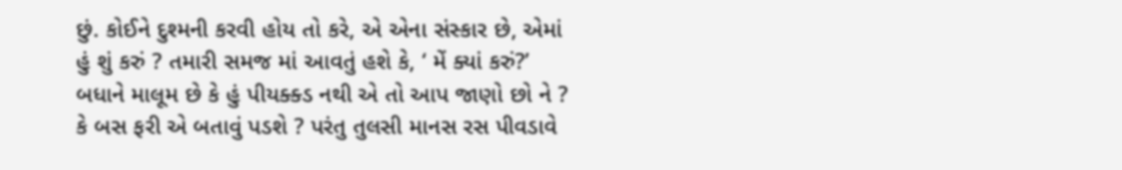છું. કોઈને દુશ્મની કરવી હોય તો કરે, એ એના સંસ્કાર છે, એમાં હું શું કરું ? તમારી સમજ માં આવતું હશે કે, ‘ મેં ક્યાં કરું?’ બધાને માલૂમ છે કે હું પીયક્ક્ડ નથી એ તો આપ જાણો છો ને ? કે બસ ફરી એ બતાવું પડશે ? પરંતુ તુલસી માનસ રસ પીવડાવે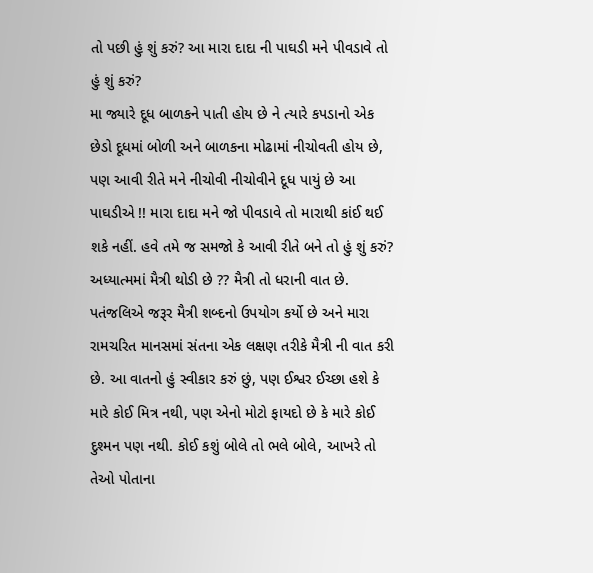તો પછી હું શું કરું? આ મારા દાદા ની પાઘડી મને પીવડાવે તો હું શું કરું?
મા જ્યારે દૂધ બાળકને પાતી હોય છે ને ત્યારે કપડાનો એક છેડો દૂધમાં બોળી અને બાળકના મોઢામાં નીચોવતી હોય છે, પણ આવી રીતે મને નીચોવી નીચોવીને દૂધ પાયું છે આ પાઘડીએ !! મારા દાદા મને જો પીવડાવે તો મારાથી કાંઈ થઈ શકે નહીં. હવે તમે જ સમજો કે આવી રીતે બને તો હું શું કરું?
અધ્યાત્મમાં મૈત્રી થોડી છે ?? મૈત્રી તો ધરાની વાત છે. પતંજલિએ જરૂર મૈત્રી શબ્દનો ઉપયોગ કર્યો છે અને મારા રામચરિત માનસમાં સંતના એક લક્ષણ તરીકે મૈત્રી ની વાત કરી છે. આ વાતનો હું સ્વીકાર કરું છું, પણ ઈશ્વર ઈચ્છા હશે કે મારે કોઈ મિત્ર નથી, પણ એનો મોટો ફાયદો છે કે મારે કોઈ દુશ્મન પણ નથી. કોઈ કશું બોલે તો ભલે બોલે, આખરે તો તેઓ પોતાના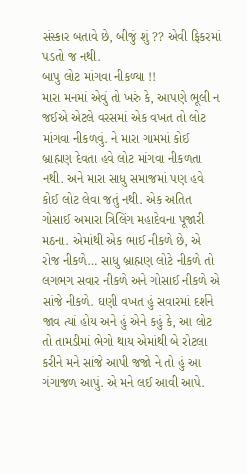સંસ્કાર બતાવે છે, બીજું શું ?? એવી ફિકરમાં પડતો જ નથી.
બાપુ લોટ માંગવા નીકળ્યા !!
મારા મનમાં એવું તો ખરું કે, આપણે ભૂલી ન જઈએ એટલે વરસમાં એક વખત તો લોટ માંગવા નીકળવું. ને મારા ગામમાં કોઈ બ્રાહ્મણ દેવતા હવે લોટ માંગવા નીકળતા નથી. અને મારા સાધુ સમાજમાં પણ હવે કોઈ લોટ લેવા જતું નથી. એક અતિત ગોસાઈ અમારા ત્રિલિંગ મહાદેવના પૂજારી મઠના. એમાંથી એક ભાઈ નીકળે છે, એ રોજ નીકળે… સાધુ બ્રાહ્મણ લોટે નીકળે તો લગભગ સવાર નીકળે અને ગોસાઈ નીકળે એ સાંજે નીકળે. ઘણી વખત હું સવારમાં દર્શને જાવ ત્યાં હોય અને હું એને કહું કે, આ લોટ તો તામડીમાં ભેગો થાય એમાંથી બે રોટલા કરીને મને સાંજે આપી જજો ને તો હું આ ગંગાજળ આપું. એ મને લઈ આવી આપે.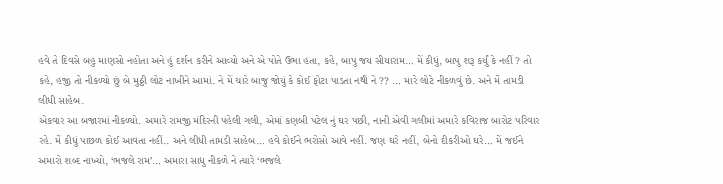હવે તે દિવસે બહુ માણસો નહોતા અને હું દર્શન કરીને આવ્યો અને એ પોતે ઉભા હતા, કહે, બાપુ જય સીયારામ… મેં કીધું, બાપુ શરૂ કર્યું કે નહીં ? તો કહે, હજી તો નીકળ્યો છું બે મુઠ્ઠી લોટ નાખીને આમાં. ને મેં ચારે બાજુ જોયું કે કોઈ ફોટા પાડતા નથી ને ?? … મારે લોટે નીકળવું છે. અને મેં તામડી લીધી સાહેબ.
એકવાર આ બજારમાં નીકળ્યો. અમારે રામજી મંદિરની પહેલી ગલી, એમાં કણબી પટેલ નું ઘર પછી, નાની એવી ગલીમાં અમારે કવિરાજ બારોટ પરિવાર રહે. મેં કીધું પાછળ કોઈ આવતા નહીં.. અને લીધી તામડી સાહેબ… હવે કોઈને ભરોસો આવે નહીં. જણ ઘરે નહીં, બેનો દીકરીઓ ઘરે… મેં જઈને અમારો શબ્દ નાખ્યો, ‘ભજલે રામ’… અમારા સાધુ નીકળે ને ત્યારે ‘ભજલે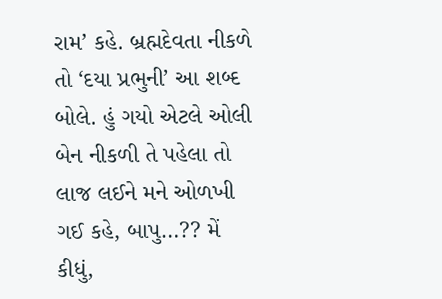રામ’ કહે. બ્રહ્મદેવતા નીકળે તો ‘દયા પ્રભુની’ આ શબ્દ બોલે. હું ગયો એટલે ઓલી બેન નીકળી તે પહેલા તો લાજ લઈને મને ઓળખી ગઈ કહે, બાપુ…?? મેં કીધું,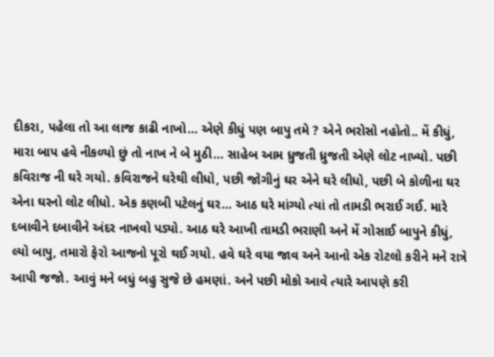દીકરા, પહેલા તો આ લાજ કાઢી નાખો… એણે કીધું પણ બાપુ તમે ? એને ભરોસો નહોતો.. મેં કીધું, મારા બાપ હવે નીકળ્યો છું તો નાખ ને બે મુઠી… સાહેબ આમ ધ્રુજતી ધ્રુજતી એણે લોટ નાખ્યો. પછી કવિરાજ ની ઘરે ગયો. કવિરાજને ઘરેથી લીધો, પછી જોગીનું ઘર એને ઘરે લીધો, પછી બે કોળીના ઘર એના ઘરનો લોટ લીધો. એક કણબી પટેલનું ઘર… આઠ ઘરે માંગ્યો ત્યાં તો તામડી ભરાઈ ગઈ. મારે દબાવીને દબાવીને અંદર નાખવો પડ્યો. આઠ ઘરે આખી તામડી ભરાણી અને મેં ગોસાઈ બાપુને કીધું, લ્યો બાપુ, તમારો ફેરો આજનો પૂરો થઈ ગયો. હવે ઘરે વયા જાવ અને આનો એક રોટલો કરીને મને રાત્રે આપી જજો. આવું મને બધું બહુ સુજે છે હમણાં. અને પછી મોકો આવે ત્યારે આપણે કરી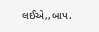લઈએ,,બાપ.